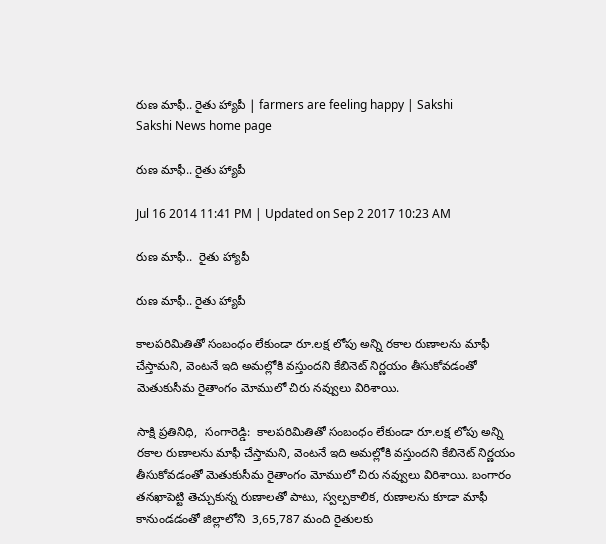రుణ మాఫీ.. రైతు హ్యాపీ | farmers are feeling happy | Sakshi
Sakshi News home page

రుణ మాఫీ.. రైతు హ్యాపీ

Jul 16 2014 11:41 PM | Updated on Sep 2 2017 10:23 AM

రుణ మాఫీ..  రైతు హ్యాపీ

రుణ మాఫీ.. రైతు హ్యాపీ

కాలపరిమితితో సంబంధం లేకుండా రూ.లక్ష లోపు అన్ని రకాల రుణాలను మాఫీ చేస్తామని, వెంటనే ఇది అమల్లోకి వస్తుందని కేబినెట్ నిర్ణయం తీసుకోవడంతో మెతుకుసీమ రైతాంగం మోములో చిరు నవ్వులు విరిశాయి.

సాక్షి ప్రతినిధి,  సంగారెడ్డి:  కాలపరిమితితో సంబంధం లేకుండా రూ.లక్ష లోపు అన్ని రకాల రుణాలను మాఫీ చేస్తామని, వెంటనే ఇది అమల్లోకి వస్తుందని కేబినెట్ నిర్ణయం తీసుకోవడంతో మెతుకుసీమ రైతాంగం మోములో చిరు నవ్వులు విరిశాయి. బంగారం తనఖాపెట్టి తెచ్చుకున్న రుణాలతో పాటు, స్వల్పకాలిక, రుణాలను కూడా మాఫీ కానుండడంతో జిల్లాలోని  3,65,787 మంది రైతులకు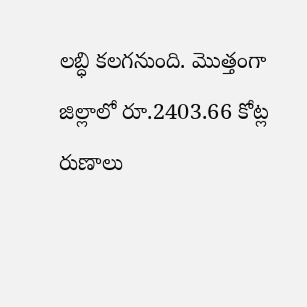లబ్ధి కలగనుంది. మొత్తంగా జిల్లాలో రూ.2403.66 కోట్ల రుణాలు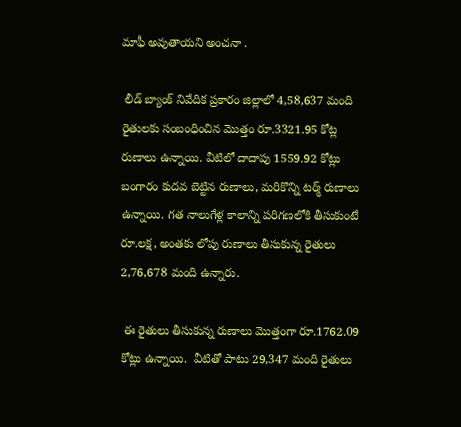మాఫీ అవుతాయని అంచనా .

 లీడ్ బ్యాంక్ నివేదిక ప్రకారం జిల్లాలో 4,58,637 మంది రైతులకు సంబంధించిన మొత్తం రూ.3321.95 కోట్ల రుణాలు ఉన్నాయి. వీటిలో దాదాపు 1559.92 కోట్లు  బంగారం కుదవ బెట్టిన రుణాలు, మరికొన్ని టర్మ్ రుణాలు ఉన్నాయి. గత నాలుగేళ్ల కాలాన్ని పరిగణలోకి తీసుకుంటే రూ.లక్ష, అంతకు లోపు రుణాలు తీసుకున్న రైతులు 2,76,678 మంది ఉన్నారు.

 ఈ రైతులు తీసుకున్న రుణాలు మొత్తంగా రూ.1762.09 కోట్లు ఉన్నాయి.  వీటితో పాటు 29,347 మంది రైతులు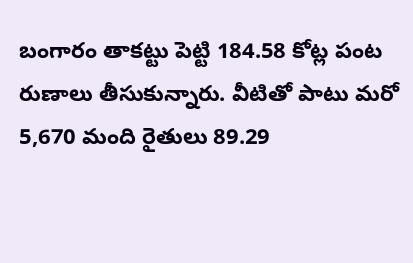బంగారం తాకట్టు పెట్టి 184.58 కోట్ల పంట రుణాలు తీసుకున్నారు. వీటితో పాటు మరో 5,670 మంది రైతులు 89.29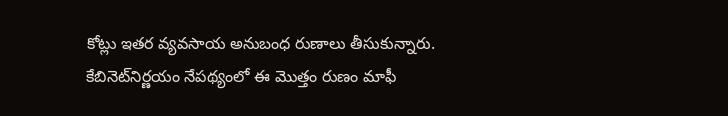కోట్లు ఇతర వ్యవసాయ అనుబంధ రుణాలు తీసుకున్నారు. కేబినెట్‌నిర్ణయం నేపథ్యంలో ఈ మొత్తం రుణం మాఫీ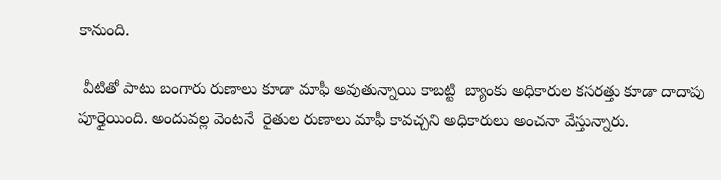కానుంది.

 వీటితో పాటు బంగారు రుణాలు కూడా మాఫీ అవుతున్నాయి కాబట్టి  బ్యాంకు అధికారుల కసరత్తు కూడా దాదాపు పూర్తైయింది. అందువల్ల వెంటనే  రైతుల రుణాలు మాఫీ కావచ్చని అధికారులు అంచనా వేస్తున్నారు.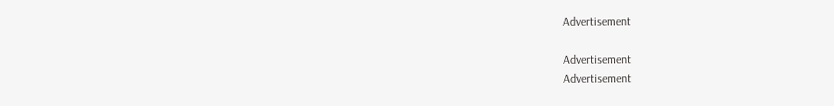Advertisement

Advertisement
Advertisement